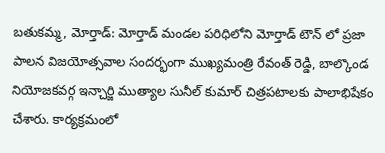బతుకమ్మ, మోర్తాడ్: మోర్తాడ్ మండల పరిధిలోని మోర్తాడ్ టౌన్ లో ప్రజా పాలన విజయోత్సవాల సందర్భంగా ముఖ్యమంత్రి రేవంత్ రెడ్డి, బాల్కొండ నియోజకవర్గ ఇన్చార్జి ముత్యాల సునీల్ కుమార్ చిత్రపటాలకు పాలాభిషేకం చేశారు. కార్యక్రమంలో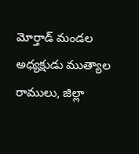మోర్తాడ్ మండల అధ్యక్షుడు ముత్యాల రాములు, జిల్లా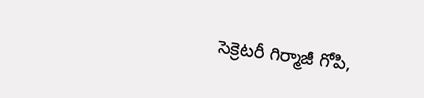సెక్రెటరీ గిర్మాజీ గోపి,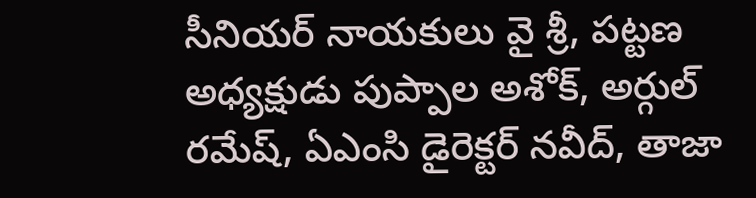సీనియర్ నాయకులు వై శ్రీ, పట్టణ అధ్యక్షుడు పుప్పాల అశోక్, అర్గుల్ రమేష్, ఏఎంసి డైరెక్టర్ నవీద్, తాజా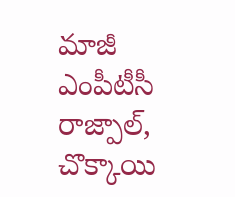మాజీ ఎంపీటీసీ రాజ్పాల్, చొక్కాయి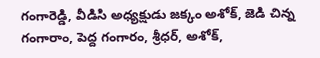గంగారెడ్డి, వీడిసి అధ్యక్షుడు జక్కం అశోక్, జెడి చిన్న గంగారాం, పెద్ద గంగారం, శ్రీధర్, అశోక్,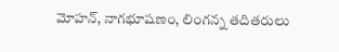మోహన్, నాగభూషణం, లింగన్న తదితరులు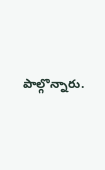పాల్గొన్నారు.